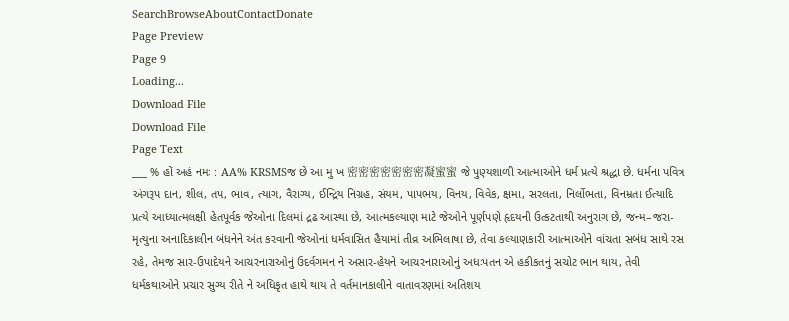SearchBrowseAboutContactDonate
Page Preview
Page 9
Loading...
Download File
Download File
Page Text
___ % હોં અહં નમઃ : AA% KRSMSજ છે આ મુ ખ 密密密密密密密凝蜜蜜 જે પુણ્યશાળી આત્માઓને ધર્મ પ્રત્યે શ્રદ્ધા છે. ધર્મના પવિત્ર અંગરૂપ દાન, શીલ, તપ, ભાવ, ત્યાગ, વૈરાગ્ય, ઈન્દ્રિય નિગ્રહ, સંયમ, પાપભય, વિનય, વિવેક, ક્ષમા, સરલતા, નિર્લોભતા, વિનમ્રતા ઈત્યાદિ પ્રત્યે આધ્યાત્મલક્ષી હેતપૂર્વક જેઓના દિલમાં દ્રઢ આસ્થા છે, આત્મકલ્યાણ માટે જેઓને પૂર્ણપણે હૃદયની ઉત્કટતાથી અનુરાગ છે, જન્મ–જરા-મૃત્યુના અનાદિકાલીન બંધનેને અંત કરવાની જેઓનાં ધર્મવાસિત હૈયામાં તીવ્ર અભિલાષા છે, તેવા કલ્યાણકારી આત્માઓને વાંચતા સબંધ સાથે રસ રહે, તેમજ સાર-ઉપાદેયને આચરનારાઓનું ઉદર્વગમન ને અસાર-હેયને આચરનારાઓનું અધઃપતન એ હકીકતનું સચોટ ભાન થાય, તેવી ધર્મકથાઓને પ્રચાર સુગ્ય રીતે ને અધિકૃત હાથે થાય તે વર્તમાનકાલીને વાતાવરણમાં અતિશય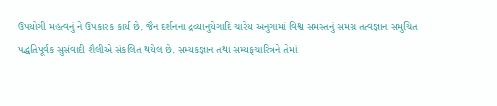ઉપયોગી મહત્વનું ને ઉપકારક કાર્ય છે. જૈન દર્શનના દ્રવ્યાનુયેગાદિ ચારેય અનુગામાં વિશ્વ સમસ્તનું સમગ્ર તત્વજ્ઞાન સમુચિત પદ્ધતિપૂર્વક સુસંવાદી શૈલીએ સંકલિત થયેલ છે. સમ્યકજ્ઞાન તથા સમ્યફચારિત્રને તેમાં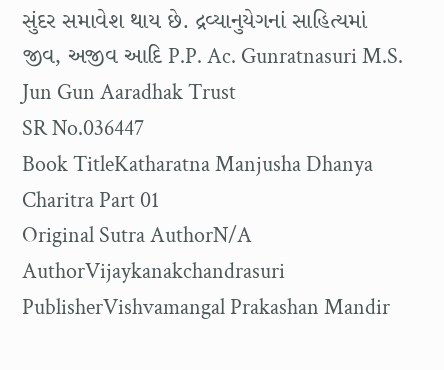સુંદર સમાવેશ થાય છે. દ્રવ્યાનુયેગનાં સાહિત્યમાં જીવ, અજીવ આદિ P.P. Ac. Gunratnasuri M.S. Jun Gun Aaradhak Trust
SR No.036447
Book TitleKatharatna Manjusha Dhanya Charitra Part 01
Original Sutra AuthorN/A
AuthorVijaykanakchandrasuri
PublisherVishvamangal Prakashan Mandir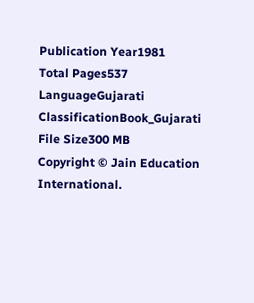Publication Year1981
Total Pages537
LanguageGujarati
ClassificationBook_Gujarati
File Size300 MB
Copyright © Jain Education International.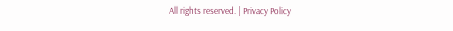All rights reserved. | Privacy Policy